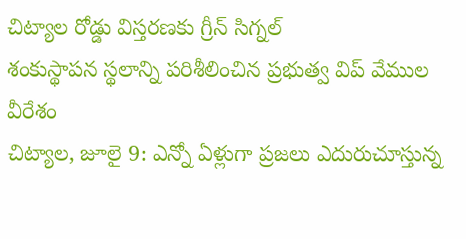చిట్యాల రోడ్డు విస్తరణకు గ్రీన్ సిగ్నల్
శంకుస్థాపన స్థలాన్ని పరిశీలించిన ప్రభుత్వ విప్ వేముల వీరేశం
చిట్యాల, జూలై 9: ఎన్నో ఏళ్లుగా ప్రజలు ఎదురుచూస్తున్న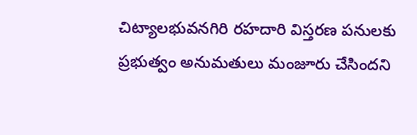చిట్యాలభువనగిరి రహదారి విస్తరణ పనులకు ప్రభుత్వం అనుమతులు మంజూరు చేసిందని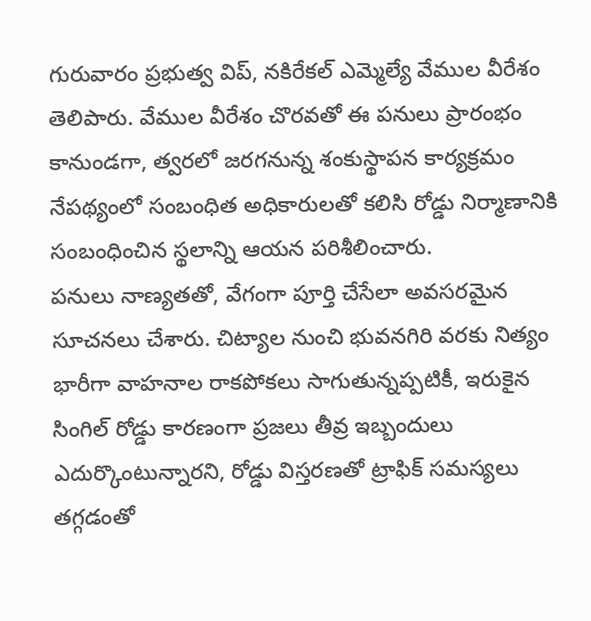గురువారం ప్రభుత్వ విప్, నకిరేకల్ ఎమ్మెల్యే వేముల వీరేశం తెలిపారు. వేముల వీరేశం చొరవతో ఈ పనులు ప్రారంభం కానుండగా, త్వరలో జరగనున్న శంకుస్థాపన కార్యక్రమం నేపథ్యంలో సంబంధిత అధికారులతో కలిసి రోడ్డు నిర్మాణానికి సంబంధించిన స్థలాన్ని ఆయన పరిశీలించారు.
పనులు నాణ్యతతో, వేగంగా పూర్తి చేసేలా అవసరమైన సూచనలు చేశారు. చిట్యాల నుంచి భువనగిరి వరకు నిత్యం భారీగా వాహనాల రాకపోకలు సాగుతున్నప్పటికీ, ఇరుకైన సింగిల్ రోడ్డు కారణంగా ప్రజలు తీవ్ర ఇబ్బందులు ఎదుర్కొంటున్నారని, రోడ్డు విస్తరణతో ట్రాఫిక్ సమస్యలు తగ్గడంతో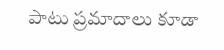పాటు ప్రమాదాలు కూడా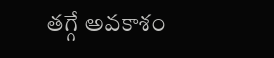తగ్గే అవకాశం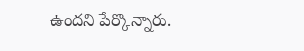ఉందని పేర్కొన్నారు.